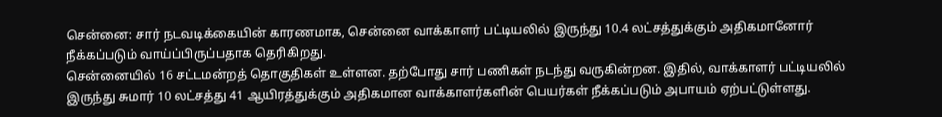சென்னை: சார் நடவடிக்கையின் காரணமாக, சென்னை வாக்காளர் பட்டியலில் இருந்து 10.4 லட்சத்துக்கும் அதிகமானோர் நீக்கப்படும் வாய்ப்பிருப்பதாக தெரிகிறது.
சென்னையில் 16 சட்டமன்றத் தொகுதிகள் உள்ளன. தற்போது சார் பணிகள் நடந்து வருகின்றன. இதில், வாக்காளர் பட்டியலில் இருந்து சுமார் 10 லட்சத்து 41 ஆயிரத்துக்கும் அதிகமான வாக்காளர்களின் பெயர்கள் நீக்கப்படும் அபாயம் ஏற்பட்டுள்ளது.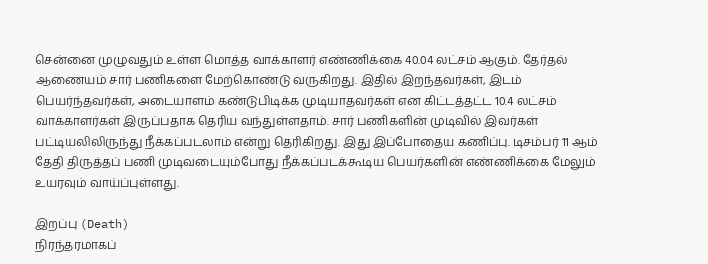சென்னை முழுவதும் உள்ள மொத்த வாக்காளர் எண்ணிக்கை 40.04 லட்சம் ஆகும். தேர்தல் ஆணையம் சார் பணிகளை மேற்கொண்டு வருகிறது. இதில் இறந்தவர்கள், இடம் பெயர்ந்தவர்கள், அடையாளம் கண்டுபிடிக்க முடியாதவர்கள் என கிட்டத்தட்ட 10.4 லட்சம் வாக்காளர்கள் இருப்பதாக தெரிய வந்துள்ளதாம். சார் பணிகளின் முடிவில் இவர்கள் பட்டியலிலிருந்து நீக்கப்படலாம் என்று தெரிகிறது. இது இப்போதைய கணிப்பு. டிசம்பர் 11 ஆம் தேதி திருத்தப் பணி முடிவடையும்போது நீக்கப்படக்கூடிய பெயர்களின் எண்ணிக்கை மேலும் உயரவும் வாய்ப்புள்ளது.

இறப்பு (Death)
நிரந்தரமாகப்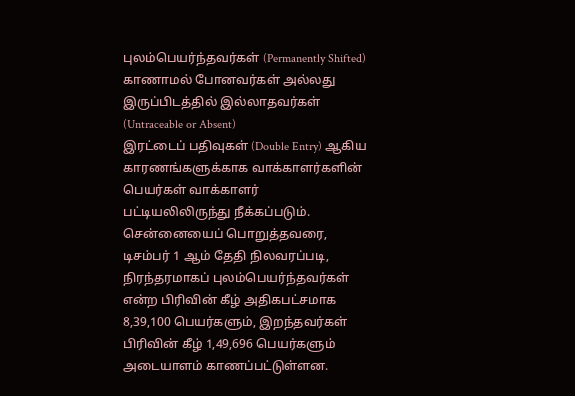புலம்பெயர்ந்தவர்கள் (Permanently Shifted)
காணாமல் போனவர்கள் அல்லது இருப்பிடத்தில் இல்லாதவர்கள் (Untraceable or Absent)
இரட்டைப் பதிவுகள் (Double Entry) ஆகிய காரணங்களுக்காக வாக்காளர்களின் பெயர்கள் வாக்காளர் பட்டியலிலிருந்து நீக்கப்படும்.
சென்னையைப் பொறுத்தவரை, டிசம்பர் 1 ஆம் தேதி நிலவரப்படி, நிரந்தரமாகப் புலம்பெயர்ந்தவர்கள் என்ற பிரிவின் கீழ் அதிகபட்சமாக 8,39,100 பெயர்களும், இறந்தவர்கள் பிரிவின் கீழ் 1,49,696 பெயர்களும் அடையாளம் காணப்பட்டுள்ளன.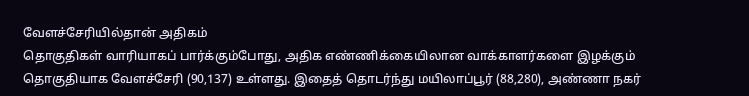வேளச்சேரியில்தான் அதிகம்
தொகுதிகள் வாரியாகப் பார்க்கும்போது, அதிக எண்ணிக்கையிலான வாக்காளர்களை இழக்கும் தொகுதியாக வேளச்சேரி (90,137) உள்ளது. இதைத் தொடர்ந்து மயிலாப்பூர் (88,280), அண்ணா நகர்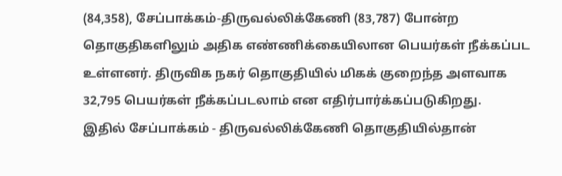(84,358), சேப்பாக்கம்-திருவல்லிக்கேணி (83,787) போன்ற தொகுதிகளிலும் அதிக எண்ணிக்கையிலான பெயர்கள் நீக்கப்பட உள்ளனர். திருவிக நகர் தொகுதியில் மிகக் குறைந்த அளவாக 32,795 பெயர்கள் நீக்கப்படலாம் என எதிர்பார்க்கப்படுகிறது.
இதில் சேப்பாக்கம் - திருவல்லிக்கேணி தொகுதியில்தான்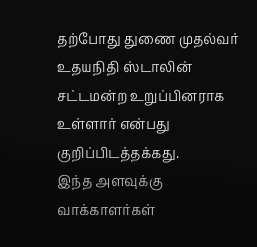தற்போது துணை முதல்வர் உதயநிதி ஸ்டாலின் சட்டமன்ற உறுப்பினராக உள்ளார் என்பது குறிப்பிடத்தக்கது.
இந்த அளவுக்கு வாக்காளர்கள்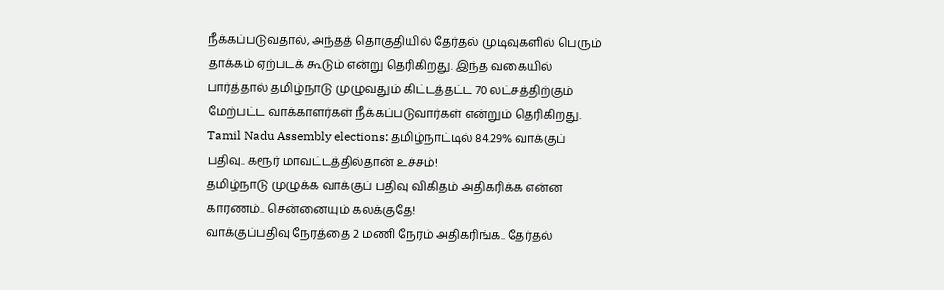நீக்கப்படுவதால், அந்தத் தொகுதியில் தேர்தல் முடிவுகளில் பெரும் தாக்கம் ஏற்படக் கூடும் என்று தெரிகிறது. இந்த வகையில் பார்த்தால் தமிழ்நாடு முழுவதும் கிட்டத்தட்ட 70 லட்சத்திற்கும் மேற்பட்ட வாக்காளர்கள் நீக்கப்படுவார்கள் என்றும் தெரிகிறது.
Tamil Nadu Assembly elections: தமிழ்நாட்டில் 84.29% வாக்குப் பதிவு.. கரூர் மாவட்டத்தில்தான் உச்சம்!
தமிழ்நாடு முழுக்க வாக்குப் பதிவு விகிதம் அதிகரிக்க என்ன காரணம்.. சென்னையும் கலக்குதே!
வாக்குப்பதிவு நேரத்தை 2 மணி நேரம் அதிகரிங்க.. தேர்தல்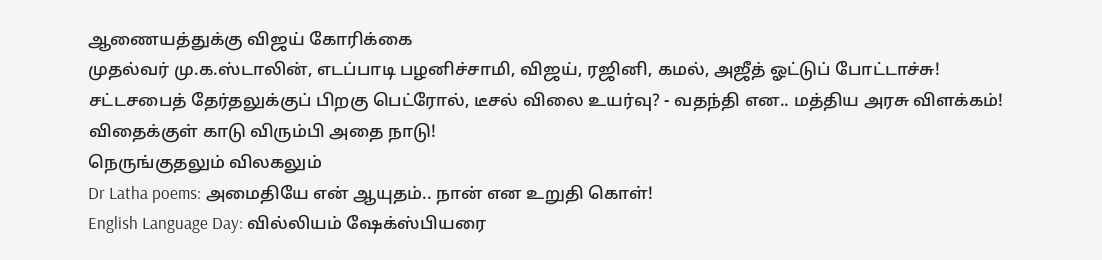ஆணையத்துக்கு விஜய் கோரிக்கை
முதல்வர் மு.க.ஸ்டாலின், எடப்பாடி பழனிச்சாமி, விஜய், ரஜினி, கமல், அஜீத் ஓட்டுப் போட்டாச்சு!
சட்டசபைத் தேர்தலுக்குப் பிறகு பெட்ரோல், டீசல் விலை உயர்வு? - வதந்தி என.. மத்திய அரசு விளக்கம்!
விதைக்குள் காடு விரும்பி அதை நாடு!
நெருங்குதலும் விலகலும்
Dr Latha poems: அமைதியே என் ஆயுதம்.. நான் என உறுதி கொள்!
English Language Day: வில்லியம் ஷேக்ஸ்பியரை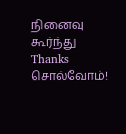நினைவு கூர்ந்து Thanks சொல்வோம்!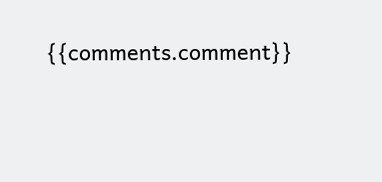{{comments.comment}}